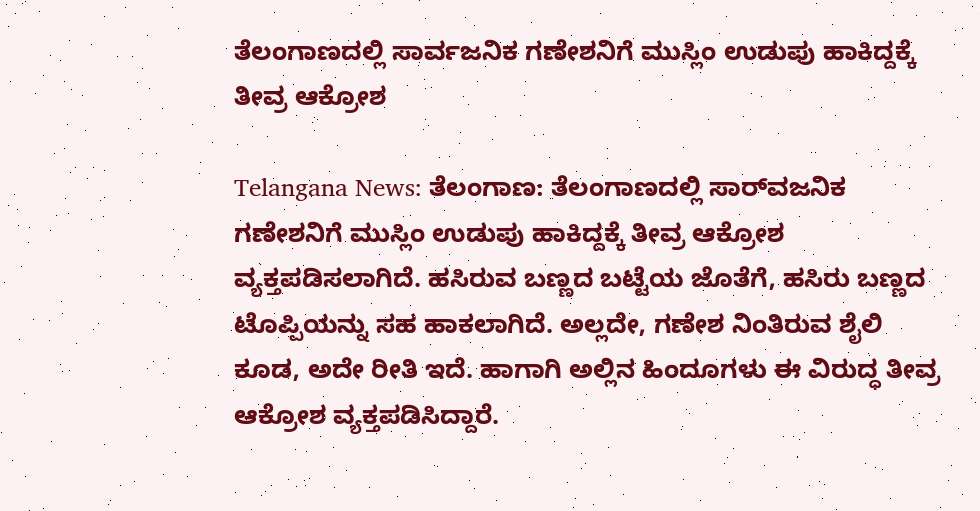ತೆಲಂಗಾಣದಲ್ಲಿ ಸಾರ್ವಜನಿಕ ಗಣೇಶನಿಗೆ ಮುಸ್ಲಿಂ ಉಡುಪು ಹಾಕಿದ್ದಕ್ಕೆ ತೀವ್ರ ಆಕ್ರೋಶ

Telangana News: ತೆಲಂಗಾಣ: ತೆಲಂಗಾಣದಲ್ಲಿ ಸಾರ್‌ವಜನಿಕ ಗಣೇಶನಿಗೆ ಮುಸ್ಲಿಂ ಉಡುಪು ಹಾಕಿದ್ದಕ್ಕೆ ತೀವ್ರ ಆಕ್ರೋಶ ವ್ಯಕ್ತಪಡಿಸಲಾಗಿದೆ. ಹಸಿರುವ ಬಣ್ಣದ ಬಟ್ಟೆಯ ಜೊತೆಗೆ, ಹಸಿರು ಬಣ್ಣದ ಟೊಪ್ಪಿಯನ್ನು ಸಹ ಹಾಕಲಾಗಿದೆ. ಅಲ್ಲದೇ, ಗಣೇಶ ನಿಂತಿರುವ ಶೈಲಿ ಕೂಡ, ಅದೇ ರೀತಿ ಇದೆ. ಹಾಗಾಗಿ ಅಲ್ಲಿನ ಹಿಂದೂಗಳು ಈ ವಿರುದ್ಧ ತೀವ್ರ ಆಕ್ರೋಶ ವ್ಯಕ್ತಪಡಿಸಿದ್ದಾರೆ.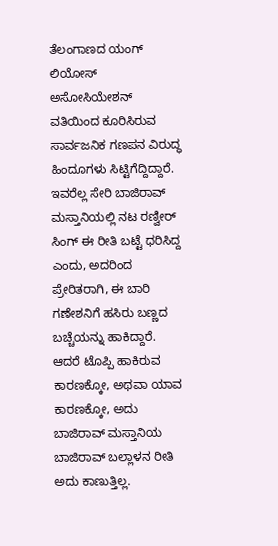ತೆಲಂಗಾಣದ ಯಂಗ್ ಲಿಯೋಸ್ ಅಸೋಸಿಯೇಶನ್ ವತಿಯಿಂದ ಕೂರಿಸಿರುವ ಸಾರ್ವಜನಿಕ ಗಣಪನ ವಿರುದ್ಧ ಹಿಂದೂಗಳು ಸಿಟ್ಟಿಗೆದ್ದಿದ್ದಾರೆ. ಇವರೆಲ್ಲ ಸೇರಿ ಬಾಜಿರಾವ್ ಮಸ್ತಾನಿಯಲ್ಲಿ ನಟ ರಣ್ವೀರ್ ಸಿಂಗ್ ಈ ರೀತಿ ಬಟ್ಟೆ ಧರಿಸಿದ್ದ ಎಂದು, ಅದರಿಂದ ಪ್ರೇರಿತರಾಗಿ, ಈ ಬಾರಿ ಗಣೇಶನಿಗೆ ಹಸಿರು ಬಣ್ಣದ ಬಚ್ಚೆಯನ್ನು ಹಾಕಿದ್ದಾರೆ. ಆದರೆ ಟೊಪ್ಪಿ ಹಾಕಿರುವ ಕಾರಣಕ್ಕೋ, ಅಥವಾ ಯಾವ ಕಾರಣಕ್ಕೋ, ಅದು ಬಾಜಿರಾವ್ ಮಸ್ತಾನಿಯ ಬಾಜಿರಾವ್ ಬಲ್ಲಾಳನ ರೀತಿ ಅದು ಕಾಣುತ್ತಿಲ್ಲ.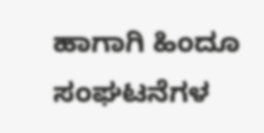ಹಾಗಾಗಿ ಹಿಂದೂ ಸಂಘಟನೆಗಳ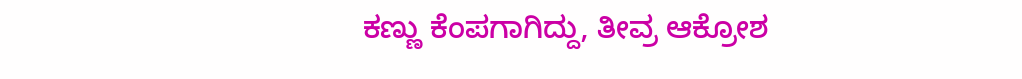ಕಣ್ಣು ಕೆಂಪಗಾಗಿದ್ದು, ತೀವ್ರ ಆಕ್ರೋಶ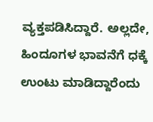ವ್ಯಕ್ತಪಡಿಸಿದ್ದಾರೆ. ಅಲ್ಲದೇ, ಹಿಂದೂಗಳ ಭಾವನೆಗೆ ಧಕ್ಕೆ ಉಂಟು ಮಾಡಿದ್ದಾರೆಂದು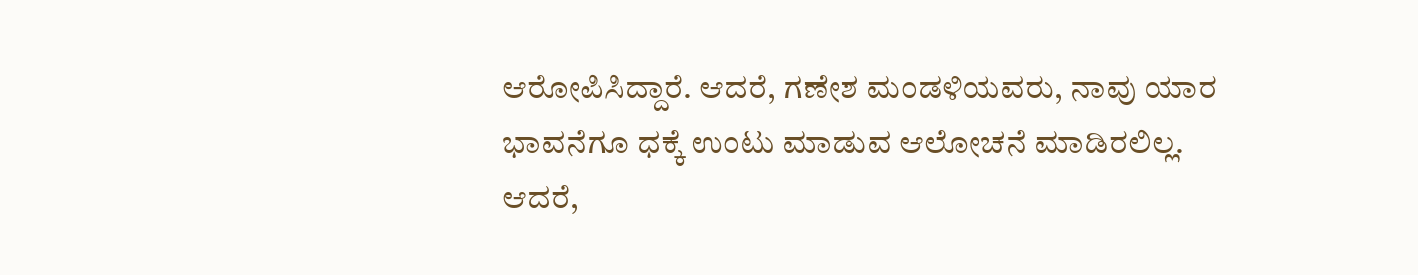ಆರೋಪಿಸಿದ್ದಾರೆ. ಆದರೆ, ಗಣೇಶ ಮಂಡಳಿಯವರು, ನಾವು ಯಾರ ಭಾವನೆಗೂ ಧಕ್ಕೆ ಉಂಟು ಮಾಡುವ ಆಲೋಚನೆ ಮಾಡಿರಲಿಲ್ಲ. ಆದರೆ,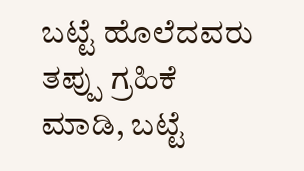ಬಟ್ಟೆ ಹೊಲೆದವರು ತಪ್ಪು ಗ್ರಹಿಕೆ ಮಾಡಿ, ಬಟ್ಟೆ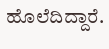ಹೊಲೆದಿದ್ದಾರೆ.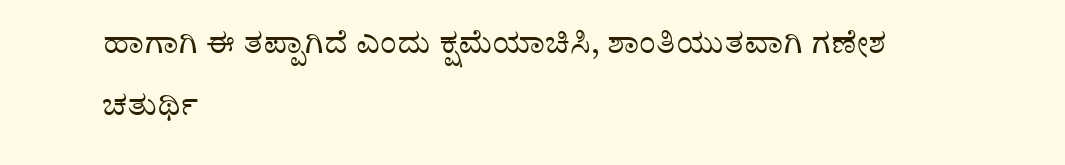ಹಾಗಾಗಿ ಈ ತಪ್ಪಾಗಿದೆ ಎಂದು ಕ್ಷಮೆಯಾಚಿಸಿ, ಶಾಂತಿಯುತವಾಗಿ ಗಣೇಶ ಚತುರ್ಥಿ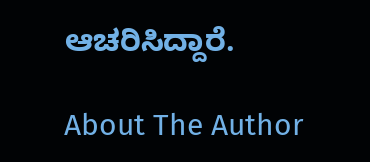ಆಚರಿಸಿದ್ದಾರೆ.

About The Author